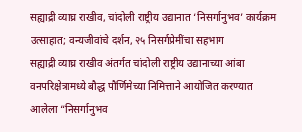सह्याद्री व्याघ्र राखीव, चांदोली राष्ट्रीय उद्यानात ‘निसर्गानुभव’ कार्यक्रम उत्साहात; वन्यजीवांचे दर्शन, २५ निसर्गप्रेमींचा सहभाग
सह्याद्री व्याघ्र राखीव अंतर्गत चांदोली राष्ट्रीय उद्यानाच्या आंबा वनपरिक्षेत्रामध्ये बौद्ध पौर्णिमेच्या निमित्ताने आयोजित करण्यात आलेला “निसर्गानुभव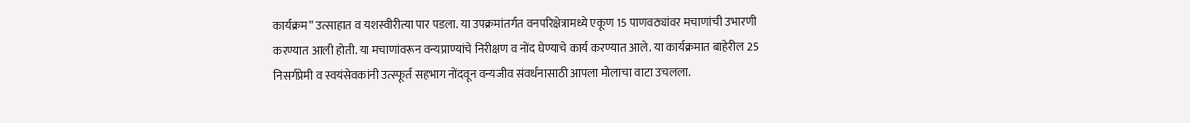कार्यक्रम” उत्साहात व यशस्वीरीत्या पार पडला. या उपक्रमांतर्गत वनपरिक्षेत्रामध्ये एकूण 15 पाणवठ्यांवर मचाणांची उभारणी करण्यात आली होती. या मचाणांवरून वन्यप्राण्यांचे निरीक्षण व नोंद घेण्याचे कार्य करण्यात आले. या कार्यक्रमात बाहेरील 25 निसर्गप्रेमी व स्वयंसेवकांनी उत्स्फूर्त सहभाग नोंदवून वन्यजीव संवर्धनासाठी आपला मोलाचा वाटा उचलला.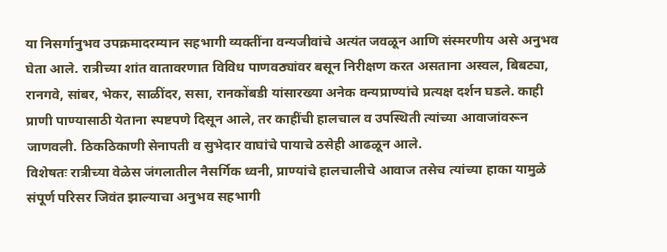या निसर्गानुभव उपक्रमादरम्यान सहभागी व्यक्तींना वन्यजीवांचे अत्यंत जवळून आणि संस्मरणीय असे अनुभव घेता आले. रात्रीच्या शांत वातावरणात विविध पाणवठ्यांवर बसून निरीक्षण करत असताना अस्वल, बिबट्या, रानगवे, सांबर, भेकर, साळींदर, ससा, रानकोंबडी यांसारख्या अनेक वन्यप्राण्यांचे प्रत्यक्ष दर्शन घडले. काही प्राणी पाण्यासाठी येताना स्पष्टपणे दिसून आले, तर काहींची हालचाल व उपस्थिती त्यांच्या आवाजांवरून जाणवली. ठिकठिकाणी सेनापती व सुभेदार वाघांचे पायाचे ठसेही आढळून आले.
विशेषतः रात्रीच्या वेळेस जंगलातील नैसर्गिक ध्वनी, प्राण्यांचे हालचालीचे आवाज तसेच त्यांच्या हाका यामुळे संपूर्ण परिसर जिवंत झाल्याचा अनुभव सहभागी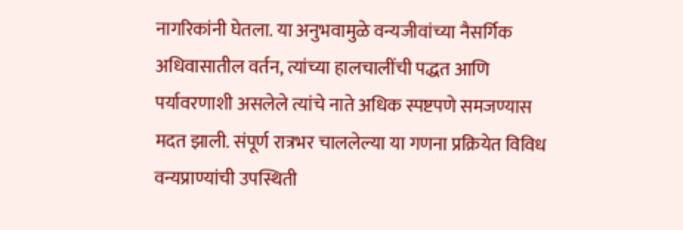नागरिकांनी घेतला. या अनुभवामुळे वन्यजीवांच्या नैसर्गिक अधिवासातील वर्तन, त्यांच्या हालचालींची पद्धत आणि पर्यावरणाशी असलेले त्यांचे नाते अधिक स्पष्टपणे समजण्यास मदत झाली. संपूर्ण रात्रभर चाललेल्या या गणना प्रक्रियेत विविध वन्यप्राण्यांची उपस्थिती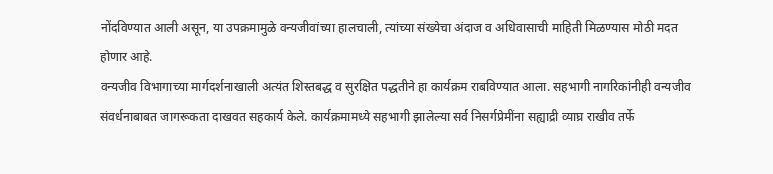नोंदविण्यात आली असून, या उपक्रमामुळे वन्यजीवांच्या हालचाली, त्यांच्या संख्येचा अंदाज व अधिवासाची माहिती मिळण्यास मोठी मदत होणार आहे.
वन्यजीव विभागाच्या मार्गदर्शनाखाली अत्यंत शिस्तबद्ध व सुरक्षित पद्धतीने हा कार्यक्रम राबविण्यात आला. सहभागी नागरिकांनीही वन्यजीव संवर्धनाबाबत जागरूकता दाखवत सहकार्य केले. कार्यक्रमामध्ये सहभागी झालेल्या सर्व निसर्गप्रेमींना सह्याद्री व्याघ्र राखीव तर्फे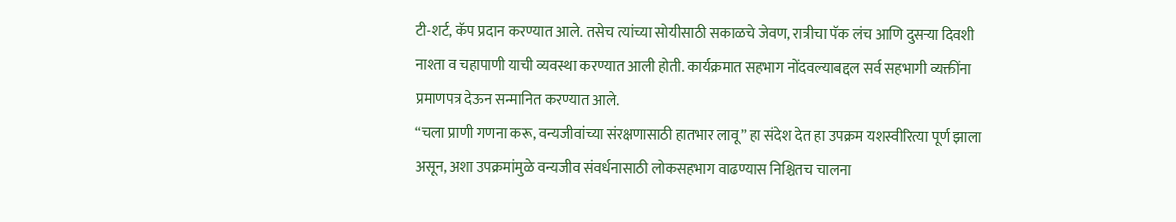टी-शर्ट, कॅप प्रदान करण्यात आले. तसेच त्यांच्या सोयीसाठी सकाळचे जेवण, रात्रीचा पॅक लंच आणि दुसऱ्या दिवशी नाश्ता व चहापाणी याची व्यवस्था करण्यात आली होती. कार्यक्रमात सहभाग नोंदवल्याबद्दल सर्व सहभागी व्यक्तींना प्रमाणपत्र देऊन सन्मानित करण्यात आले.
“चला प्राणी गणना करू, वन्यजीवांच्या संरक्षणासाठी हातभार लावू” हा संदेश देत हा उपक्रम यशस्वीरित्या पूर्ण झाला असून, अशा उपक्रमांमुळे वन्यजीव संवर्धनासाठी लोकसहभाग वाढण्यास निश्चितच चालना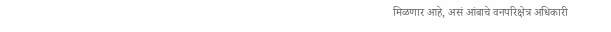मिळणार आहे, असं आंबाचे वनपरिक्षेत्र अधिकारी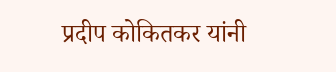प्रदीप कोकितकर यांनी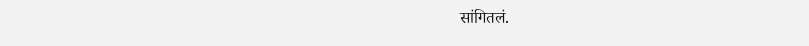सांगितलं.